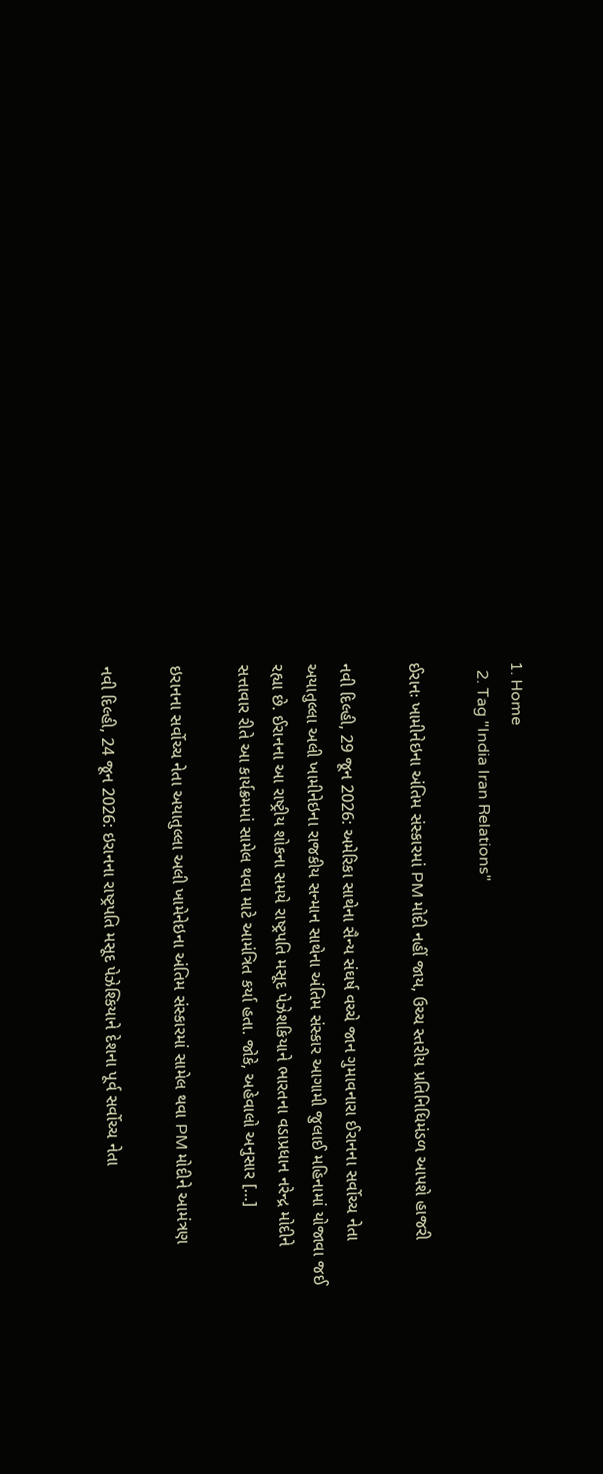1. Home
  2. Tag "India Iran Relations"

ઈરાનઃ ખામીનેઇના અંતિમ સંસ્કારમાં PM મોદી નહીં જાય, ઉચ્ચ સ્તરીય પ્રતિનિધિમંડળ આપશે હાજરી

નવી દિલ્હી, 29 જૂન 2026: અમેરિકા સાથેના સૈન્ય સંઘર્ષ વચ્ચે જાન ગુમાવનારા ઈરાનના સર્વોચ્ચ નેતા અયાતુલ્લા અલી ખામીનેઇના રાજકીય સન્માન સાથેના અંતિમ સંસ્કાર આગામી જુલાઈ મહિનામાં યોજાવા જઈ રહ્યા છે. ઈરાનના આ રાષ્ટ્રીય શોકના સમયે રાષ્ટ્રપતિ મસૂદ પેઝેશકિયાને ભારતના વડાપ્રધાન નરેન્દ્ર મોદીને સત્તાવાર રીતે આ કાર્યક્રમમાં સામેલ થવા માટે આમંત્રિત કર્યા હતા. જોકે, અહેવાલો અનુસાર […]

ઇરાનના સર્વોચ્ચ નેતા અયાતુલ્લા અલી ખામેનેઇના અંતિમ સંસ્કારમાં સામેલ થવા PM મોદીને આમંત્રણ

નવી દિલ્હી, 24 જૂન 2026: ઇરાનના રાષ્ટ્રપતિ મસૂદ પેઝેશ્કિયાને દેશના પૂર્વ સર્વોચ્ચ નેતા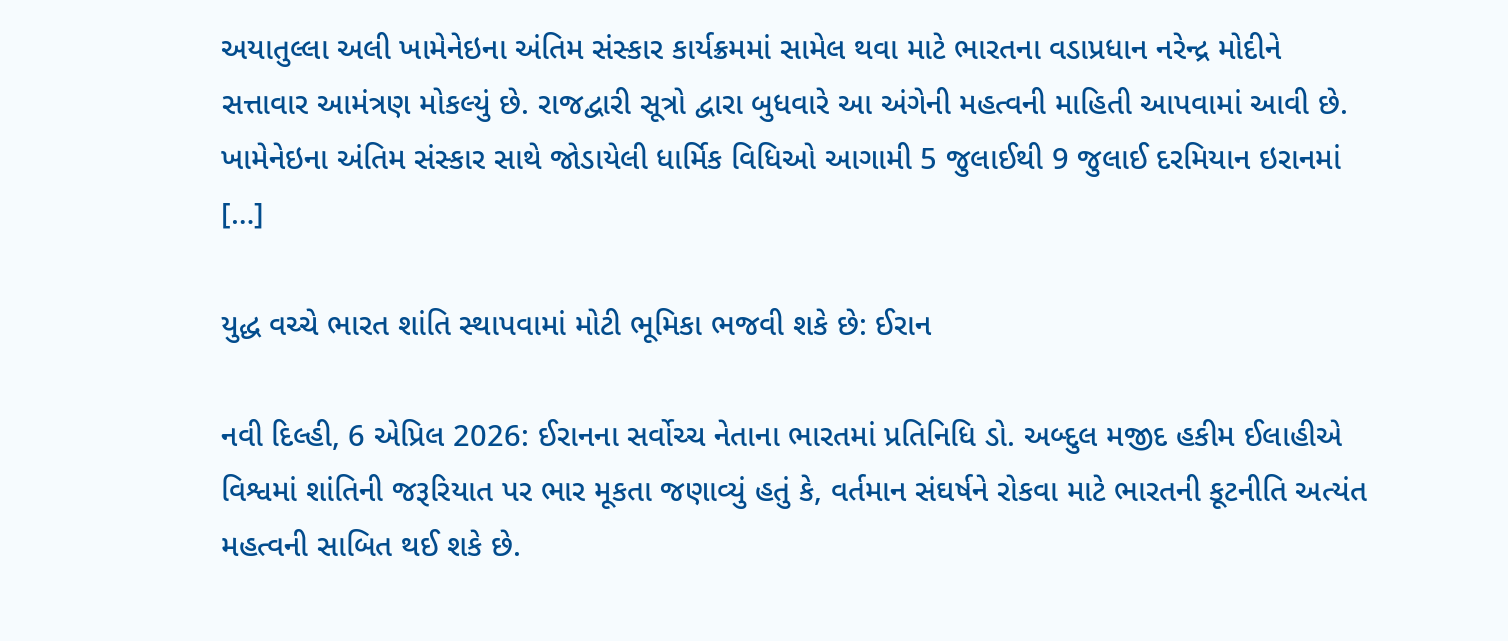અયાતુલ્લા અલી ખામેનેઇના અંતિમ સંસ્કાર કાર્યક્રમમાં સામેલ થવા માટે ભારતના વડાપ્રધાન નરેન્દ્ર મોદીને સત્તાવાર આમંત્રણ મોકલ્યું છે. રાજદ્વારી સૂત્રો દ્વારા બુધવારે આ અંગેની મહત્વની માહિતી આપવામાં આવી છે. ખામેનેઇના અંતિમ સંસ્કાર સાથે જોડાયેલી ધાર્મિક વિધિઓ આગામી 5 જુલાઈથી 9 જુલાઈ દરમિયાન ઇરાનમાં […]

યુદ્ધ વચ્ચે ભારત શાંતિ સ્થાપવામાં મોટી ભૂમિકા ભજવી શકે છે: ઈરાન

નવી દિલ્હી, 6 એપ્રિલ 2026: ઈરાનના સર્વોચ્ચ નેતાના ભારતમાં પ્રતિનિધિ ડો. અબ્દુલ મજીદ હકીમ ઈલાહીએ વિશ્વમાં શાંતિની જરૂરિયાત પર ભાર મૂકતા જણાવ્યું હતું કે, વર્તમાન સંઘર્ષને રોકવા માટે ભારતની કૂટનીતિ અત્યંત મહત્વની સાબિત થઈ શકે છે.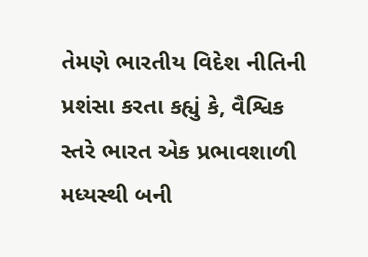તેમણે ભારતીય વિદેશ નીતિની પ્રશંસા કરતા કહ્યું કે, વૈશ્વિક સ્તરે ભારત એક પ્રભાવશાળી મધ્યસ્થી બની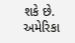શકે છે. અમેરિકા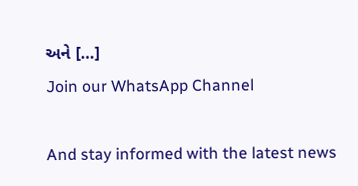અને […]
Join our WhatsApp Channel

And stay informed with the latest news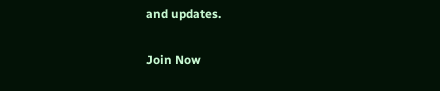and updates.

Join Now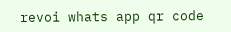revoi whats app qr code